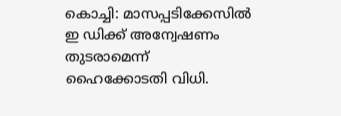കൊച്ചി: മാസപ്പടിക്കേസിൽ ഇ ഡിക്ക് അന്വേഷണം തുടരാമെന്ന് ഹൈക്കോടതി വിധി.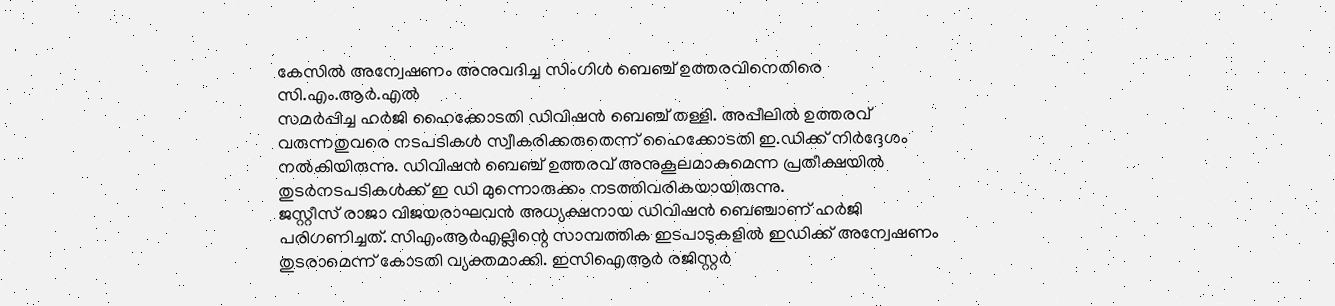കേസിൽ അന്വേഷണം അനുവദിച്ച സിംഗിൾ ബെഞ്ച് ഉത്തരവിനെതിരെ സി.എം.ആർ.എൽ
സമർപ്പിച്ച ഹർജി ഹൈക്കോടതി ഡിവിഷൻ ബെഞ്ച് തള്ളി. അപ്പീലിൽ ഉത്തരവ് വരുന്നതുവരെ നടപടികൾ സ്വീകരിക്കരുതെന്ന് ഹൈക്കോടതി ഇ.ഡിക്ക് നിർദ്ദേശം നൽകിയിരുന്നു. ഡിവിഷൻ ബെഞ്ച് ഉത്തരവ് അനുകൂലമാകുമെന്ന പ്രതീക്ഷയിൽ തുടർനടപടികൾക്ക് ഇ ഡി മുന്നൊരുക്കം നടത്തിവരികയായിരുന്നു.
ജസ്റ്റീസ് രാജാ വിജയരാഘവൻ അധ്യക്ഷനായ ഡിവിഷൻ ബെഞ്ചാണ് ഹർജി പരിഗണിച്ചത്. സിഎംആർഎല്ലിന്റെ സാമ്പത്തിക ഇടപാടുകളിൽ ഇഡിക്ക് അന്വേഷണം തുടരാമെന്ന് കോടതി വ്യക്തമാക്കി. ഇസിഐആർ രജിസ്റ്റർ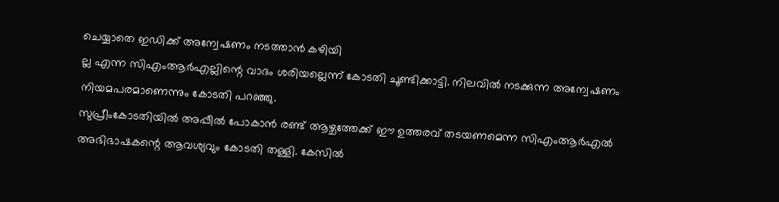ചെയ്യാതെ ഇഡിക്ക് അന്വേഷണം നടത്താൻ കഴിയി
ല്ല എന്ന സിഎംആർഎല്ലിന്റെ വാദം ശരിയല്ലെന്ന് കോടതി ചൂണ്ടിക്കാട്ടി. നിലവിൽ നടക്കുന്ന അന്വേഷണം നിയമപരമാണെന്നും കോടതി പറഞ്ഞു.
സുപ്രീംകോടതിയിൽ അപ്പീൽ പോകാൻ രണ്ട് ആഴ്ചത്തേക്ക് ഈ ഉത്തരവ് തടയണമെന്ന സിഎംആർഎൽ അഭിഭാഷകന്റെ ആവശ്യവും കോടതി തള്ളി. കേസിൽ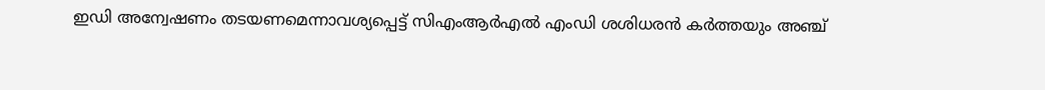ഇഡി അന്വേഷണം തടയണമെന്നാവശ്യപ്പെട്ട് സിഎംആർഎൽ എംഡി ശശിധരൻ കർത്തയും അഞ്ച്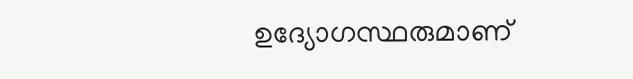ഉദ്യോഗസ്ഥരുമാണ്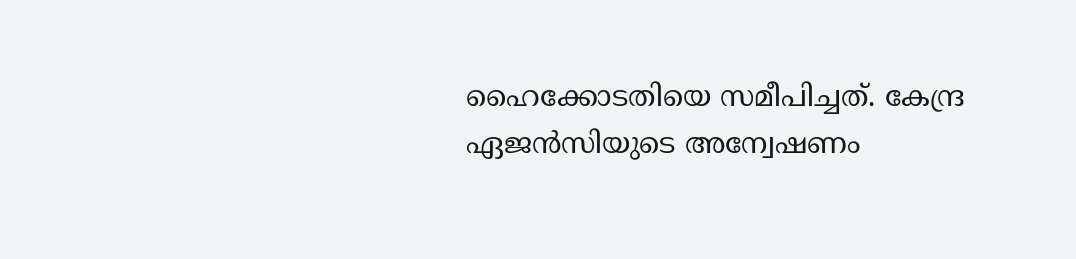ഹൈക്കോടതിയെ സമീപിച്ചത്. കേന്ദ്ര ഏജൻസിയുടെ അന്വേഷണം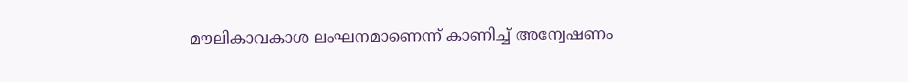മൗലികാവകാശ ലംഘനമാണെന്ന് കാണിച്ച് അന്വേഷണം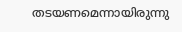തടയണമെന്നായിരുന്നു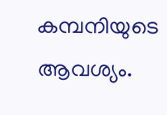കമ്പനിയുടെ ആവശ്യം.